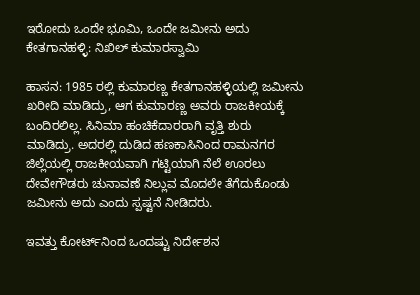ಇರೋದು ಒಂದೇ ಭೂಮಿ, ಒಂದೇ ಜಮೀನು ಅದು ಕೇತಗಾನಹಳ್ಳಿ: ನಿಖಿಲ್ ಕುಮಾರಸ್ವಾಮಿ

ಹಾಸನ: 1985 ರಲ್ಲಿ ಕುಮಾರಣ್ಣ ಕೇತಗಾನಹಳ್ಳಿಯಲ್ಲಿ ಜಮೀನು ಖರೀದಿ ಮಾಡಿದ್ರು, ಆಗ ಕುಮಾರಣ್ಣ ಅವರು ರಾಜಕೀಯಕ್ಕೆ ಬಂದಿರಲಿಲ್ಲ. ಸಿನಿಮಾ ಹಂಚಿಕೆದಾರರಾಗಿ ವೃತ್ತಿ ಶುರು ಮಾಡಿದ್ರು. ಅದರಲ್ಲಿ ದುಡಿದ ಹಣಕಾಸಿನಿಂದ ರಾಮನಗರ ಜಿಲ್ಲೆಯಲ್ಲಿ ರಾಜಕೀಯವಾಗಿ ಗಟ್ಟಿಯಾಗಿ ನೆಲೆ ಊರಲು ದೇವೇಗೌಡರು ಚುನಾವಣೆ ನಿಲ್ಲುವ ಮೊದಲೇ ತೆಗೆದುಕೊಂಡು ಜಮೀನು ಅದು ಎಂದು ಸ್ಪಷ್ಟನೆ ನೀಡಿದರು.

ಇವತ್ತು ಕೋರ್ಟ್‌ನಿಂದ ಒಂದಷ್ಟು ನಿರ್ದೇಶನ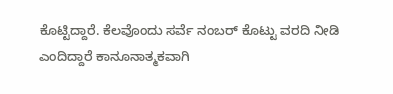ಕೊಟ್ಟಿದ್ದಾರೆ. ಕೆಲವೊಂದು ಸರ್ವೆ ನಂಬರ್ ಕೊಟ್ಟು ವರದಿ ನೀಡಿ ಎಂದಿದ್ದಾರೆ ಕಾನೂನಾತ್ಮಕವಾಗಿ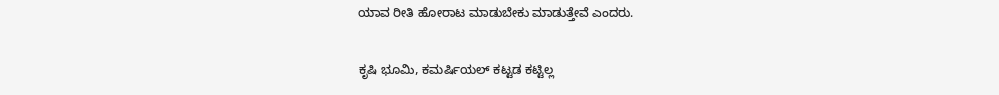ಯಾವ ರೀತಿ ಹೋರಾಟ ಮಾಡುಬೇಕು ಮಾಡುತ್ತೇವೆ ಎಂದರು.

ಕೃಷಿ ಭೂಮಿ, ಕಮರ್ಷಿಯಲ್ ಕಟ್ಟಡ ಕಟ್ಟಿಲ್ಲ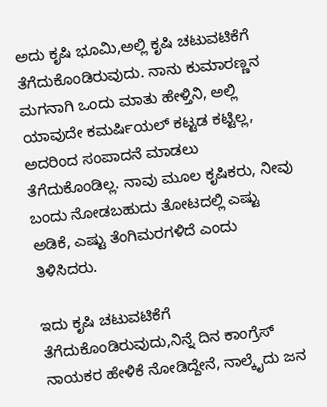ಅದು ಕೃಷಿ ಭೂಮಿ,ಅಲ್ಲಿ ಕೃಷಿ ಚಟುವಟಿಕೆಗೆ ತೆಗೆದುಕೊಂಡಿರುವುದು. ನಾನು ಕುಮಾರಣ್ಣನ ಮಗನಾಗಿ ಒಂದು ಮಾತು ಹೇಳ್ತಿನಿ, ಅಲ್ಲಿ ಯಾವುದೇ ಕಮರ್ಷಿಯಲ್ ಕಟ್ಟಡ ಕಟ್ಟಿಲ್ಲ, ಅದರಿಂದ ಸಂಪಾದನೆ ಮಾಡಲು ತೆಗೆದುಕೊಂಡಿಲ್ಲ. ನಾವು ಮೂಲ ಕೃಷಿಕರು, ನೀವು ಬಂದು ನೋಡಬಹುದು ತೋಟದಲ್ಲಿ ಎಷ್ಟು ಅಡಿಕೆ, ಎಷ್ಟು ತೆಂಗಿಮರಗಳಿದೆ ಎಂದು ತಿಳಿಸಿದರು.

ಇದು ಕೃಷಿ ಚಟುವಟಿಕೆಗೆ ತೆಗೆದುಕೊಂಡಿರುವುದು,ನಿನ್ನೆ ದಿನ ಕಾಂಗ್ರೆಸ್ ನಾಯಕರ ಹೇಳಿಕೆ ನೋಡಿದ್ದೇನೆ, ನಾಲ್ಕೈದು ಜನ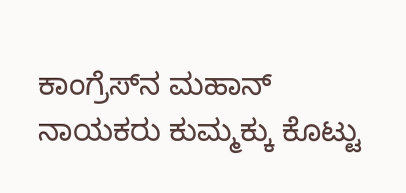ಕಾಂಗ್ರೆಸ್‌ನ ಮಹಾನ್ ನಾಯಕರು ಕುಮ್ಮಕ್ಕು ಕೊಟ್ಟು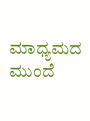ಮಾಧ್ಯಮದ ಮುಂದೆ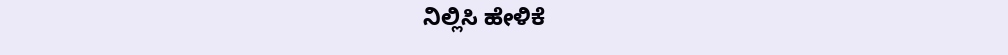ನಿಲ್ಲಿಸಿ ಹೇಳಿಕೆ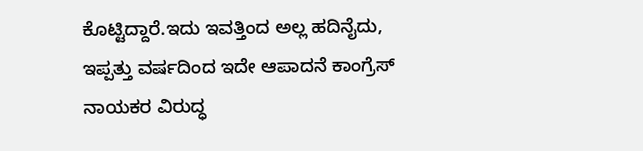ಕೊಟ್ಟಿದ್ದಾರೆ.ಇದು ಇವತ್ತಿಂದ ಅಲ್ಲ ಹದಿನೈದು, ಇಪ್ಪತ್ತು ವರ್ಷದಿಂದ ಇದೇ ಆಪಾದನೆ ಕಾಂಗ್ರೆಸ್ ನಾಯಕರ ವಿರುದ್ಧ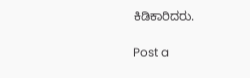ಕಿಡಿಕಾರಿದರು.

Post a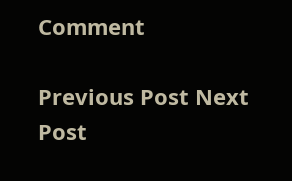Comment

Previous Post Next Post